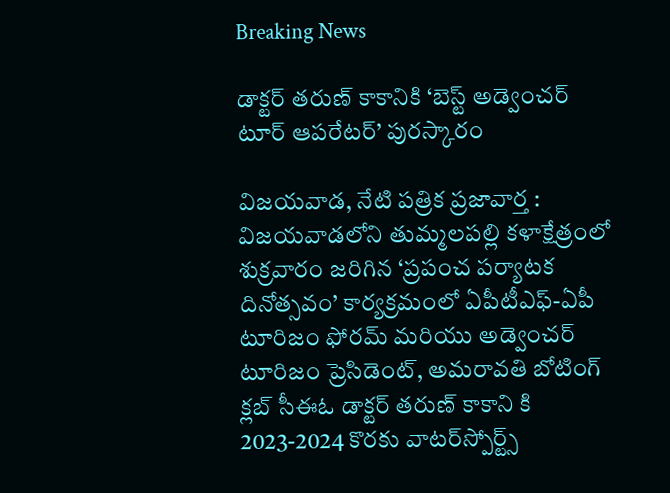Breaking News

డాక్టర్‌ తరుణ్‌ కాకానికి ‘బెస్ట్‌ అడ్వెంచర్‌ టూర్‌ ఆపరేటర్‌’ పురస్కారం

విజ‌య‌వాడ, నేటి పత్రిక ప్రజావార్త :
విజయవాడలోని తుమ్మలపల్లి కళాక్షేత్రంలో శుక్రవారం జరిగిన ‘ప్రపంచ పర్యాటక దినోత్సవం’ కార్యక్రమంలో ఏపీటీఎఫ్‌-ఏపీ టూరిజం ఫోరమ్‌ మరియు అడ్వెంచర్‌ టూరిజం ప్రెసిడెంట్‌, అమరావతి బోటింగ్‌ క్లబ్‌ సీఈఓ డాక్టర్‌ తరుణ్‌ కాకాని కి 2023-2024 కొరకు వాటర్‌స్పోర్ట్స్‌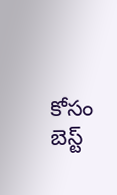కోసం బెస్ట్‌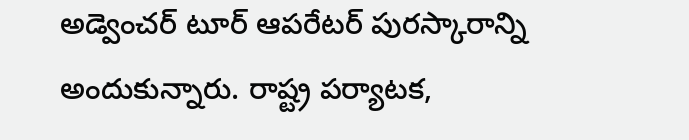అడ్వెంచర్‌ టూర్‌ ఆపరేటర్‌ పురస్కారాన్ని అందుకున్నారు. రాష్ట్ర పర్యాటక,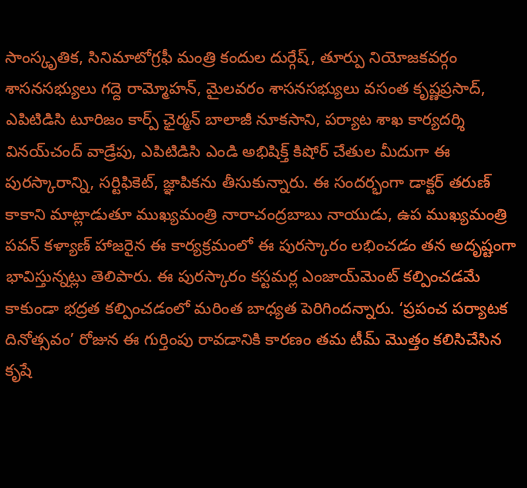సాంస్కృతిక, సినిమాటోగ్రఫీ మంత్రి కందుల దుర్గేష్‌, తూర్పు నియోజకవర్గం శాసనసభ్యులు గద్దె రామ్మోహన్‌, మైలవరం శాసనసభ్యులు వసంత కృష్ణప్రసాద్‌, ఎపిటిడిసి టూరిజం కార్ప్‌ ఛైర్మన్‌ బాలాజీ నూకసాని, పర్యాట శాఖ కార్యదర్శి వినయ్‌చంద్‌ వాడ్రేపు, ఎపిటిడిసి ఎండి అభిషిక్త్‌ కిషోర్‌ చేతుల మీదుగా ఈ పురస్కారాన్ని, సర్టిఫికెట్‌, జ్ఞాపికను తీసుకున్నారు. ఈ సందర్భంగా డాక్టర్‌ తరుణ్‌ కాకాని మాట్లాడుతూ ముఖ్యమంత్రి నారాచంద్రబాబు నాయుడు, ఉప ముఖ్యమంత్రి పవన్‌ కళ్యాణ్‌ హాజరైన ఈ కార్యక్రమంలో ఈ పురస్కారం లభించడం తన అదృష్టంగా భావిస్తున్నట్లు తెలిపారు. ఈ పురస్కారం కస్టమర్ల ఎంజాయ్‌మెంట్‌ కల్పించడమే కాకుండా భద్రత కల్పించడంలో మరింత బాధ్యత పెరిగిందన్నారు. ‘ప్రపంచ పర్యాటక దినోత్సవం’ రోజున ఈ గుర్తింపు రావడానికి కారణం తమ టీమ్‌ మొత్తం కలిసిచేసిన కృషే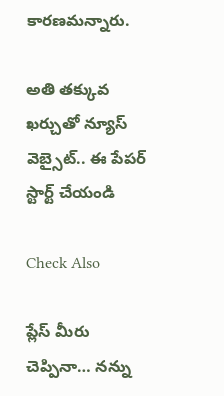కారణమన్నారు.

అతి తక్కువ ఖర్చుతో న్యూస్ వెబ్సైట్.. ఈ పేపర్ స్టార్ట్ చేయండి

Check Also

ప్లేస్ మీరు చెప్పినా… నన్ను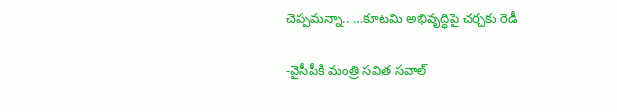చెప్పమన్నా.. …కూటమి అభివృద్ధిపై చర్చకు రెడీ

-వైసీపీకి మంత్రి సవిత సవాల్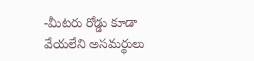-మీటరు రోడ్డు కూడా వేయలేని అసమర్థులు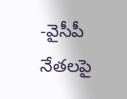-వైసీపీ నేతలపై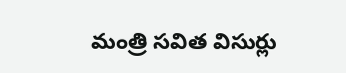మంత్రి సవిత విసుర్లు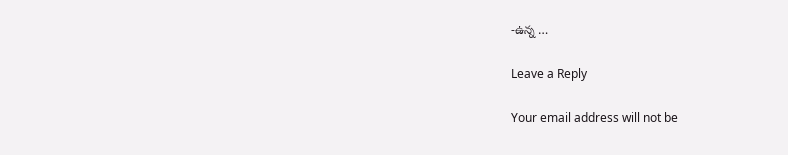-ఉన్న …

Leave a Reply

Your email address will not be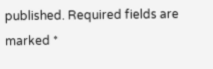published. Required fields are marked *